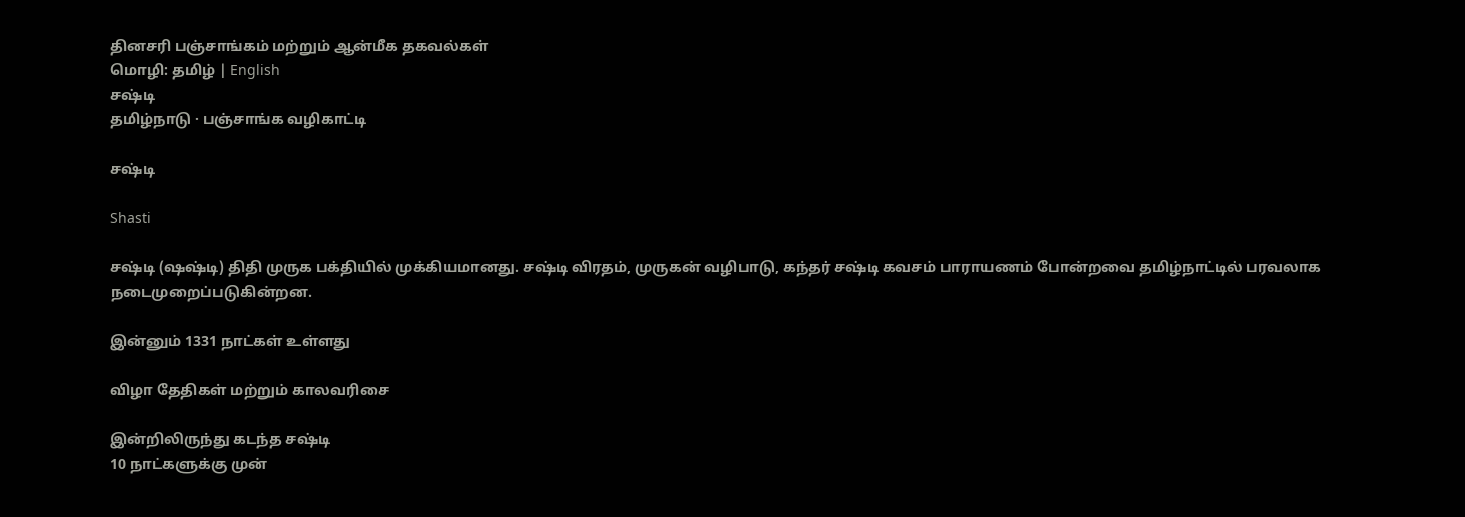தினசரி பஞ்சாங்கம் மற்றும் ஆன்மீக தகவல்கள்
மொழி: தமிழ் | English
சஷ்டி
தமிழ்நாடு · பஞ்சாங்க வழிகாட்டி

சஷ்டி

Shasti

சஷ்டி (ஷஷ்டி) திதி முருக பக்தியில் முக்கியமானது. சஷ்டி விரதம், முருகன் வழிபாடு, கந்தர் சஷ்டி கவசம் பாராயணம் போன்றவை தமிழ்நாட்டில் பரவலாக நடைமுறைப்படுகின்றன.

இன்னும் 1331 நாட்கள் உள்ளது

விழா தேதிகள் மற்றும் காலவரிசை

இன்றிலிருந்து கடந்த சஷ்டி
10 நாட்களுக்கு முன்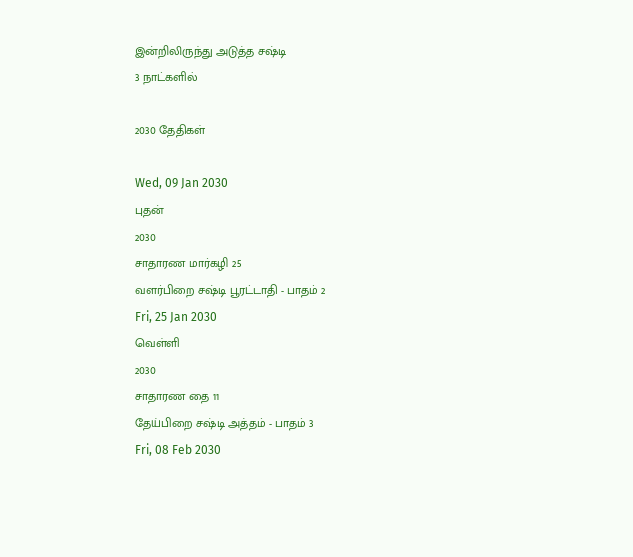இன்றிலிருந்து அடுத்த சஷ்டி
3 நாட்களில்

2030 தேதிகள்

Wed, 09 Jan 2030
புதன்
2030
சாதாரண மார்கழி 25
வளர்பிறை சஷ்டி பூரட்டாதி - பாதம் 2
Fri, 25 Jan 2030
வெள்ளி
2030
சாதாரண தை 11
தேய்பிறை சஷ்டி அத்தம் - பாதம் 3
Fri, 08 Feb 2030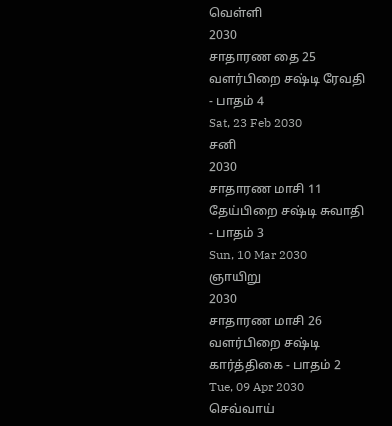வெள்ளி
2030
சாதாரண தை 25
வளர்பிறை சஷ்டி ரேவதி - பாதம் 4
Sat, 23 Feb 2030
சனி
2030
சாதாரண மாசி 11
தேய்பிறை சஷ்டி சுவாதி - பாதம் 3
Sun, 10 Mar 2030
ஞாயிறு
2030
சாதாரண மாசி 26
வளர்பிறை சஷ்டி கார்த்திகை - பாதம் 2
Tue, 09 Apr 2030
செவ்வாய்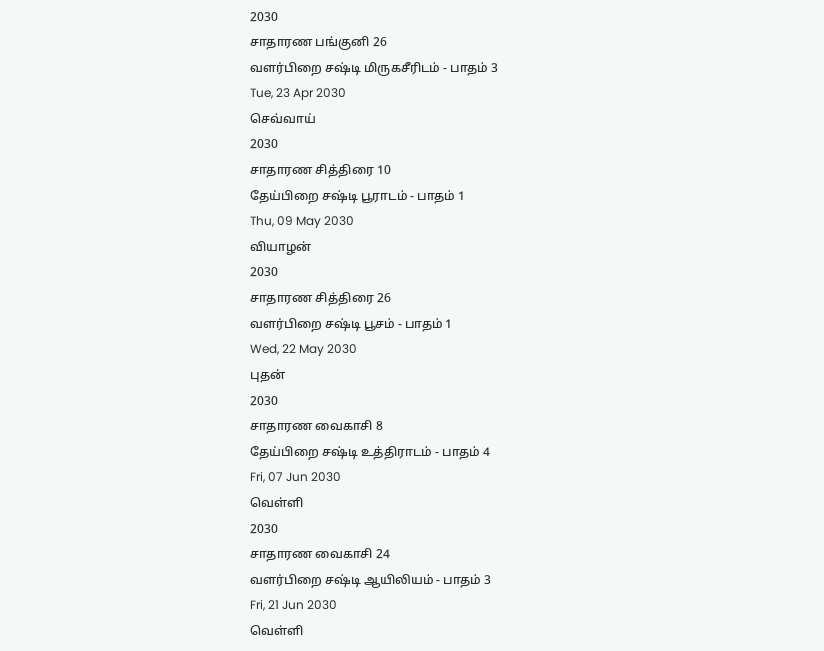2030
சாதாரண பங்குனி 26
வளர்பிறை சஷ்டி மிருகசீரிடம் - பாதம் 3
Tue, 23 Apr 2030
செவ்வாய்
2030
சாதாரண சித்திரை 10
தேய்பிறை சஷ்டி பூராடம் - பாதம் 1
Thu, 09 May 2030
வியாழன்
2030
சாதாரண சித்திரை 26
வளர்பிறை சஷ்டி பூசம் - பாதம் 1
Wed, 22 May 2030
புதன்
2030
சாதாரண வைகாசி 8
தேய்பிறை சஷ்டி உத்திராடம் - பாதம் 4
Fri, 07 Jun 2030
வெள்ளி
2030
சாதாரண வைகாசி 24
வளர்பிறை சஷ்டி ஆயிலியம் - பாதம் 3
Fri, 21 Jun 2030
வெள்ளி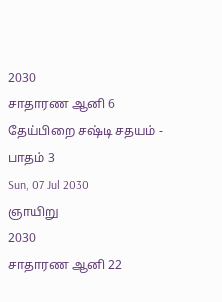2030
சாதாரண ஆனி 6
தேய்பிறை சஷ்டி சதயம் - பாதம் 3
Sun, 07 Jul 2030
ஞாயிறு
2030
சாதாரண ஆனி 22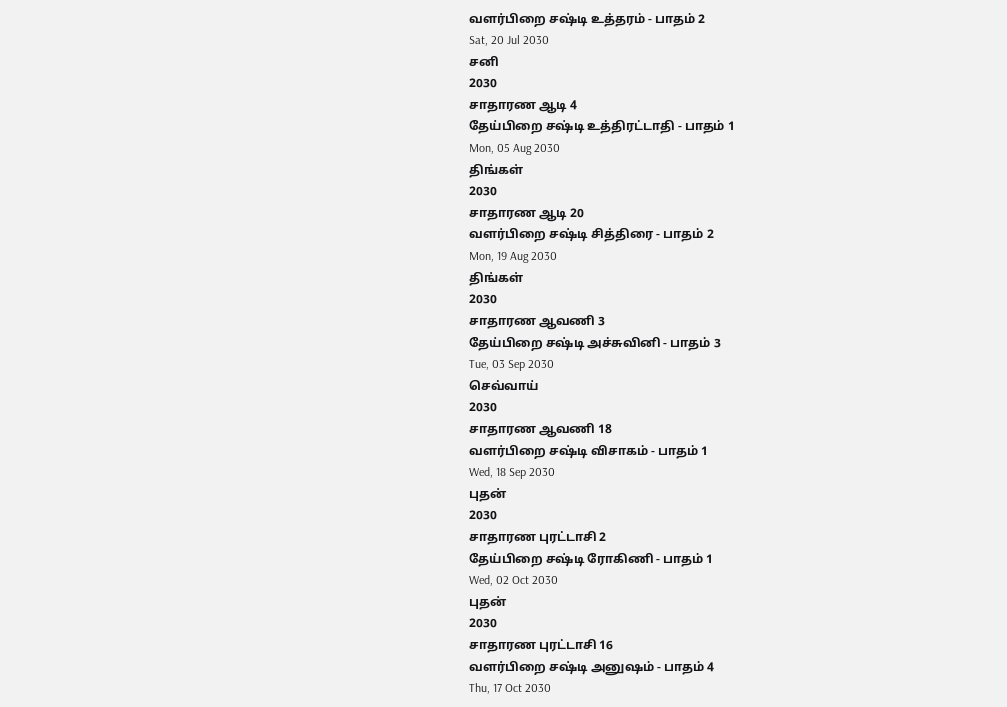வளர்பிறை சஷ்டி உத்தரம் - பாதம் 2
Sat, 20 Jul 2030
சனி
2030
சாதாரண ஆடி 4
தேய்பிறை சஷ்டி உத்திரட்டாதி - பாதம் 1
Mon, 05 Aug 2030
திங்கள்
2030
சாதாரண ஆடி 20
வளர்பிறை சஷ்டி சித்திரை - பாதம் 2
Mon, 19 Aug 2030
திங்கள்
2030
சாதாரண ஆவணி 3
தேய்பிறை சஷ்டி அச்சுவினி - பாதம் 3
Tue, 03 Sep 2030
செவ்வாய்
2030
சாதாரண ஆவணி 18
வளர்பிறை சஷ்டி விசாகம் - பாதம் 1
Wed, 18 Sep 2030
புதன்
2030
சாதாரண புரட்டாசி 2
தேய்பிறை சஷ்டி ரோகிணி - பாதம் 1
Wed, 02 Oct 2030
புதன்
2030
சாதாரண புரட்டாசி 16
வளர்பிறை சஷ்டி அனுஷம் - பாதம் 4
Thu, 17 Oct 2030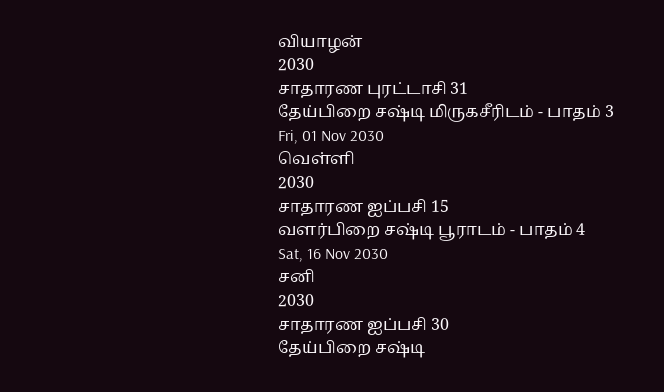வியாழன்
2030
சாதாரண புரட்டாசி 31
தேய்பிறை சஷ்டி மிருகசீரிடம் - பாதம் 3
Fri, 01 Nov 2030
வெள்ளி
2030
சாதாரண ஐப்பசி 15
வளர்பிறை சஷ்டி பூராடம் - பாதம் 4
Sat, 16 Nov 2030
சனி
2030
சாதாரண ஐப்பசி 30
தேய்பிறை சஷ்டி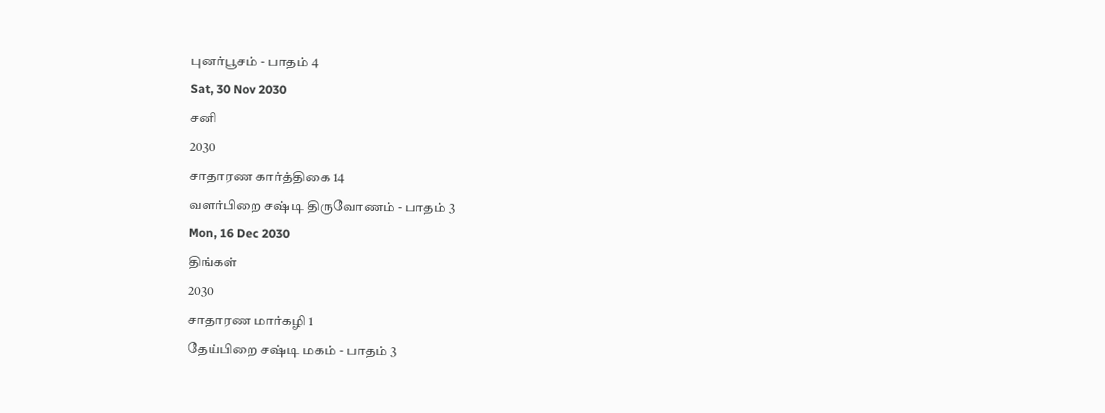புனர்பூசம் - பாதம் 4
Sat, 30 Nov 2030
சனி
2030
சாதாரண கார்த்திகை 14
வளர்பிறை சஷ்டி திருவோணம் - பாதம் 3
Mon, 16 Dec 2030
திங்கள்
2030
சாதாரண மார்கழி 1
தேய்பிறை சஷ்டி மகம் - பாதம் 3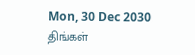Mon, 30 Dec 2030
திங்கள்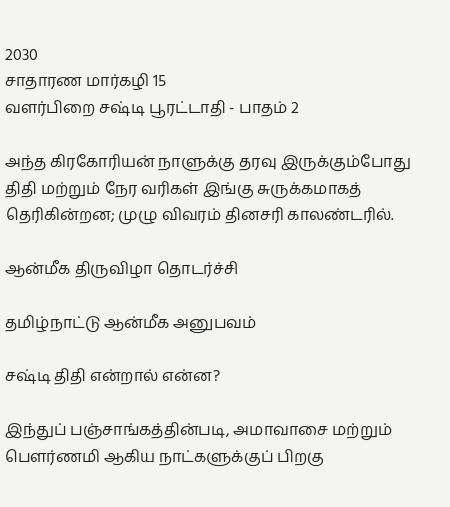2030
சாதாரண மார்கழி 15
வளர்பிறை சஷ்டி பூரட்டாதி - பாதம் 2

அந்த கிரகோரியன் நாளுக்கு தரவு இருக்கும்போது திதி மற்றும் நேர வரிகள் இங்கு சுருக்கமாகத் தெரிகின்றன; முழு விவரம் தினசரி காலண்டரில்.

ஆன்மீக திருவிழா தொடர்ச்சி

தமிழ்நாட்டு ஆன்மீக அனுபவம்

சஷ்டி திதி என்றால் என்ன?

இந்துப் பஞ்சாங்கத்தின்படி, அமாவாசை மற்றும் பௌர்ணமி ஆகிய நாட்களுக்குப் பிறகு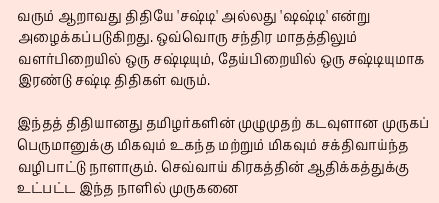வரும் ஆறாவது திதியே 'சஷ்டி' அல்லது 'ஷஷ்டி' என்று அழைக்கப்படுகிறது. ஒவ்வொரு சந்திர மாதத்திலும் வளர்பிறையில் ஒரு சஷ்டியும், தேய்பிறையில் ஒரு சஷ்டியுமாக இரண்டு சஷ்டி திதிகள் வரும்.

இந்தத் திதியானது தமிழர்களின் முழுமுதற் கடவுளான முருகப் பெருமானுக்கு மிகவும் உகந்த மற்றும் மிகவும் சக்திவாய்ந்த வழிபாட்டு நாளாகும். செவ்வாய் கிரகத்தின் ஆதிக்கத்துக்கு உட்பட்ட இந்த நாளில் முருகனை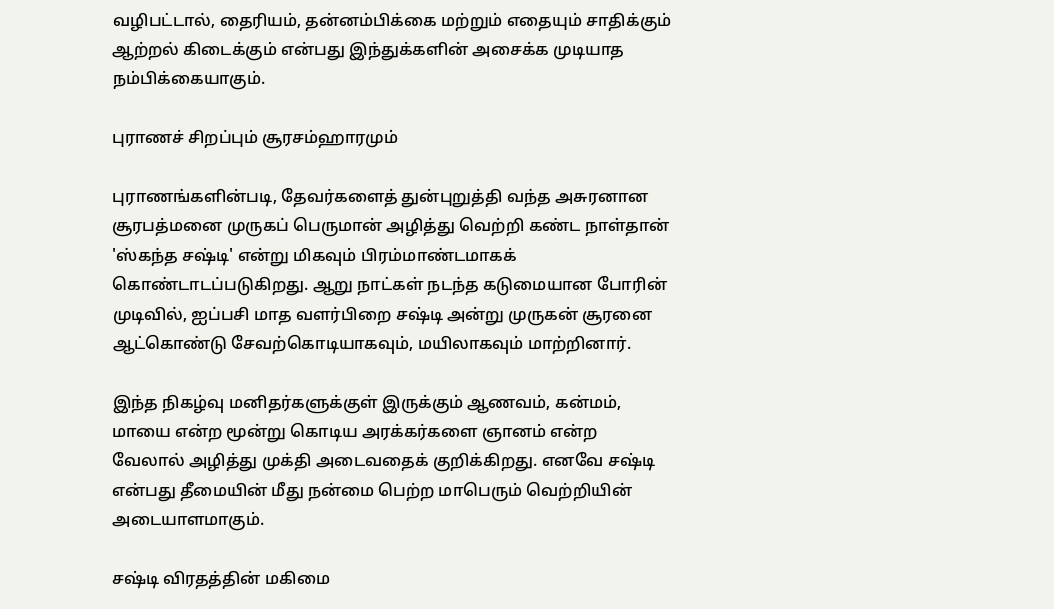வழிபட்டால், தைரியம், தன்னம்பிக்கை மற்றும் எதையும் சாதிக்கும் ஆற்றல் கிடைக்கும் என்பது இந்துக்களின் அசைக்க முடியாத நம்பிக்கையாகும்.

புராணச் சிறப்பும் சூரசம்ஹாரமும்

புராணங்களின்படி, தேவர்களைத் துன்புறுத்தி வந்த அசுரனான சூரபத்மனை முருகப் பெருமான் அழித்து வெற்றி கண்ட நாள்தான் 'ஸ்கந்த சஷ்டி' என்று மிகவும் பிரம்மாண்டமாகக் கொண்டாடப்படுகிறது. ஆறு நாட்கள் நடந்த கடுமையான போரின் முடிவில், ஐப்பசி மாத வளர்பிறை சஷ்டி அன்று முருகன் சூரனை ஆட்கொண்டு சேவற்கொடியாகவும், மயிலாகவும் மாற்றினார்.

இந்த நிகழ்வு மனிதர்களுக்குள் இருக்கும் ஆணவம், கன்மம், மாயை என்ற மூன்று கொடிய அரக்கர்களை ஞானம் என்ற வேலால் அழித்து முக்தி அடைவதைக் குறிக்கிறது. எனவே சஷ்டி என்பது தீமையின் மீது நன்மை பெற்ற மாபெரும் வெற்றியின் அடையாளமாகும்.

சஷ்டி விரதத்தின் மகிமை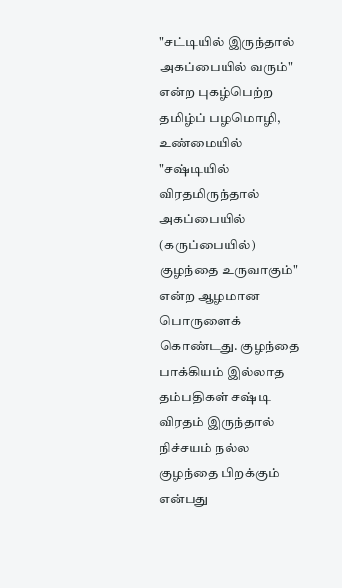"சட்டியில் இருந்தால் அகப்பையில் வரும்" என்ற புகழ்பெற்ற தமிழ்ப் பழமொழி, உண்மையில் "சஷ்டியில் விரதமிருந்தால் அகப்பையில் (கருப்பையில்) குழந்தை உருவாகும்" என்ற ஆழமான பொருளைக் கொண்டது. குழந்தை பாக்கியம் இல்லாத தம்பதிகள் சஷ்டி விரதம் இருந்தால் நிச்சயம் நல்ல குழந்தை பிறக்கும் என்பது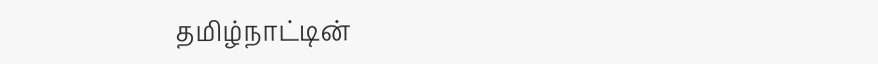தமிழ்நாட்டின்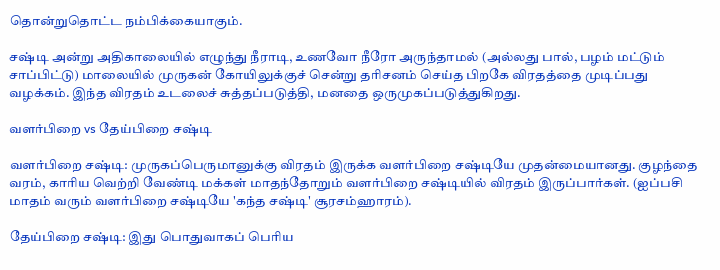தொன்றுதொட்ட நம்பிக்கையாகும்.

சஷ்டி அன்று அதிகாலையில் எழுந்து நீராடி, உணவோ நீரோ அருந்தாமல் (அல்லது பால், பழம் மட்டும் சாப்பிட்டு) மாலையில் முருகன் கோயிலுக்குச் சென்று தரிசனம் செய்த பிறகே விரதத்தை முடிப்பது வழக்கம். இந்த விரதம் உடலைச் சுத்தப்படுத்தி, மனதை ஒருமுகப்படுத்துகிறது.

வளர்பிறை vs தேய்பிறை சஷ்டி

வளர்பிறை சஷ்டி: முருகப்பெருமானுக்கு விரதம் இருக்க வளர்பிறை சஷ்டியே முதன்மையானது. குழந்தை வரம், காரிய வெற்றி வேண்டி மக்கள் மாதந்தோறும் வளர்பிறை சஷ்டியில் விரதம் இருப்பார்கள். (ஐப்பசி மாதம் வரும் வளர்பிறை சஷ்டியே 'கந்த சஷ்டி' சூரசம்ஹாரம்).

தேய்பிறை சஷ்டி: இது பொதுவாகப் பெரிய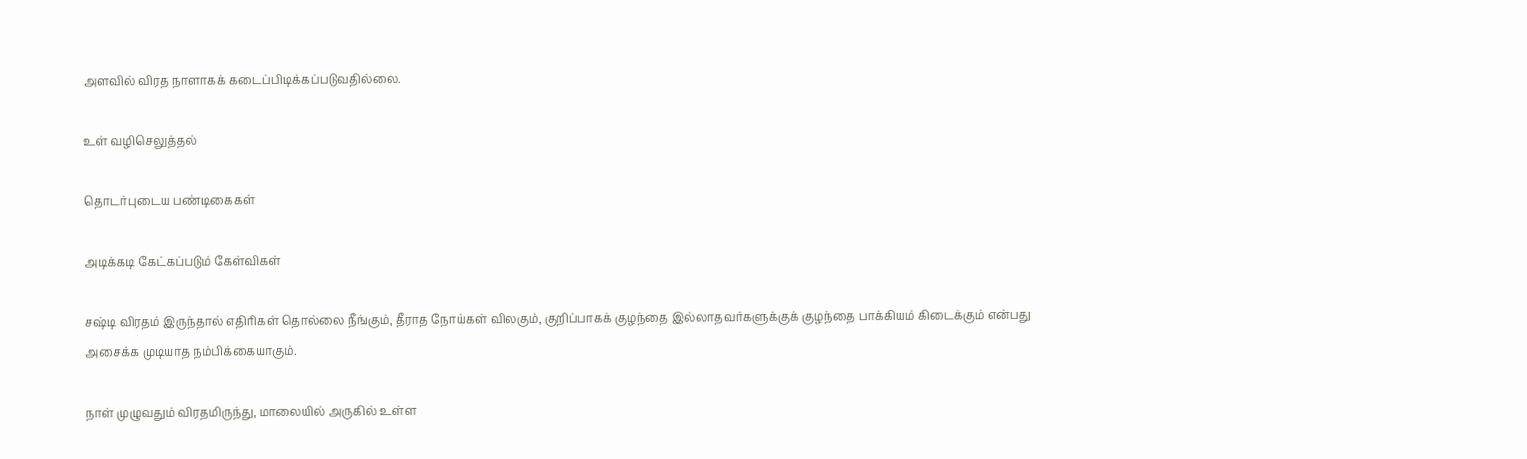அளவில் விரத நாளாகக் கடைப்பிடிக்கப்படுவதில்லை.

உள் வழிசெலுத்தல்

தொடர்புடைய பண்டிகைகள்

அடிக்கடி கேட்கப்படும் கேள்விகள்

சஷ்டி விரதம் இருந்தால் எதிரிகள் தொல்லை நீங்கும், தீராத நோய்கள் விலகும், குறிப்பாகக் குழந்தை இல்லாதவர்களுக்குக் குழந்தை பாக்கியம் கிடைக்கும் என்பது அசைக்க முடியாத நம்பிக்கையாகும்.

நாள் முழுவதும் விரதமிருந்து, மாலையில் அருகில் உள்ள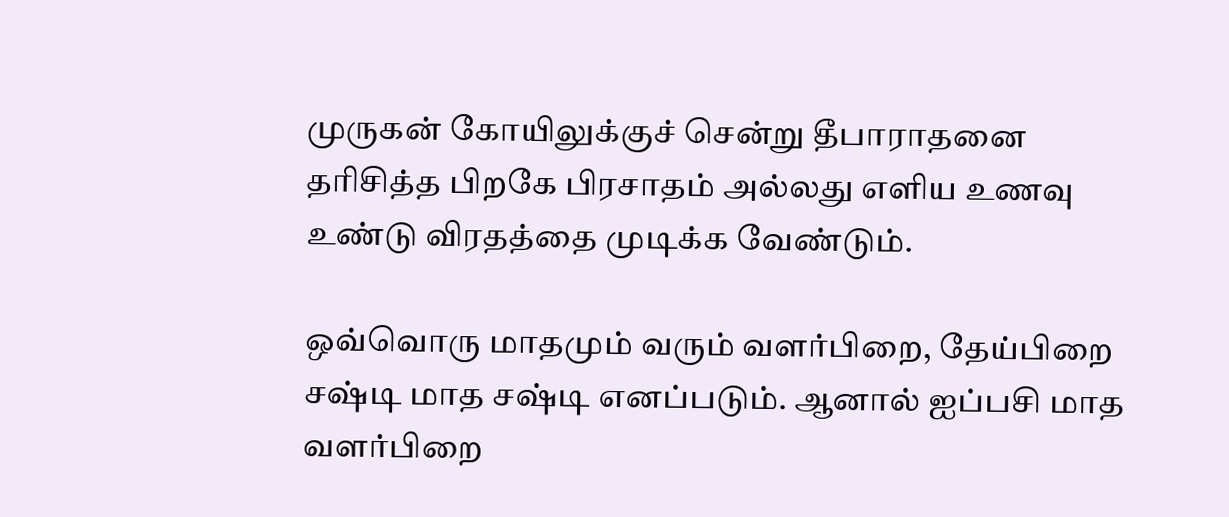முருகன் கோயிலுக்குச் சென்று தீபாராதனை தரிசித்த பிறகே பிரசாதம் அல்லது எளிய உணவு உண்டு விரதத்தை முடிக்க வேண்டும்.

ஒவ்வொரு மாதமும் வரும் வளர்பிறை, தேய்பிறை சஷ்டி மாத சஷ்டி எனப்படும். ஆனால் ஐப்பசி மாத வளர்பிறை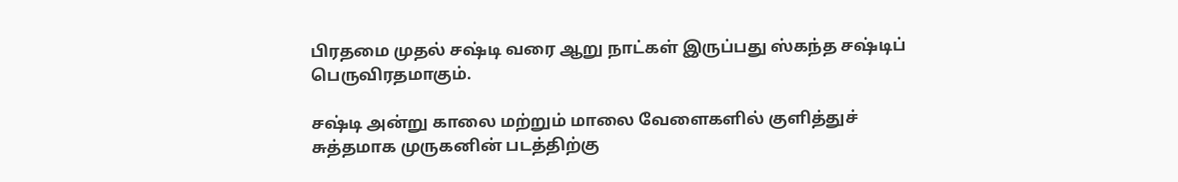பிரதமை முதல் சஷ்டி வரை ஆறு நாட்கள் இருப்பது ஸ்கந்த சஷ்டிப் பெருவிரதமாகும்.

சஷ்டி அன்று காலை மற்றும் மாலை வேளைகளில் குளித்துச் சுத்தமாக முருகனின் படத்திற்கு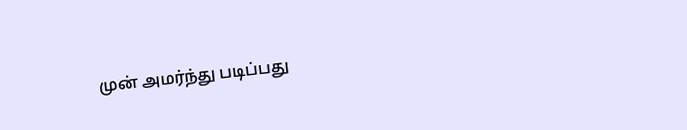முன் அமர்ந்து படிப்பது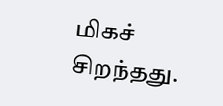மிகச் சிறந்தது.